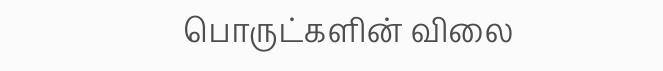பொருட்களின் விலை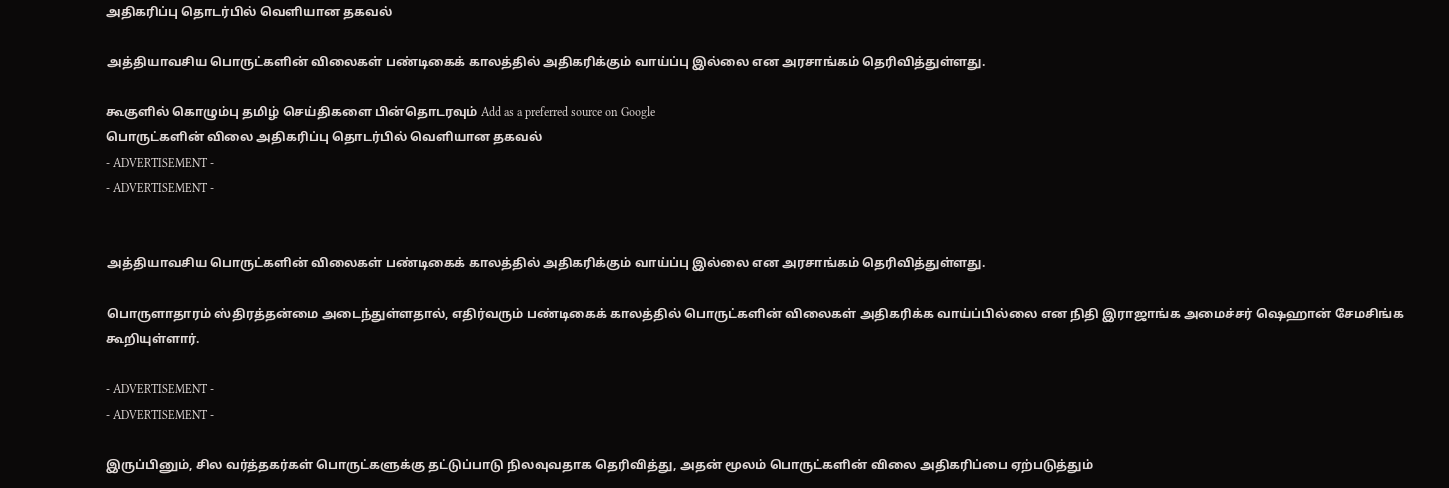அதிகரிப்பு தொடர்பில் வெளியான தகவல்

அத்தியாவசிய பொருட்களின் விலைகள் பண்டிகைக் காலத்தில் அதிகரிக்கும் வாய்ப்பு இல்லை என அரசாங்கம் தெரிவித்துள்ளது.

கூகுளில் கொழும்பு தமிழ் செய்திகளை பின்தொடரவும் Add as a preferred source on Google
பொருட்களின் விலை அதிகரிப்பு தொடர்பில் வெளியான தகவல்
- ADVERTISEMENT -
- ADVERTISEMENT -


அத்தியாவசிய பொருட்களின் விலைகள் பண்டிகைக் காலத்தில் அதிகரிக்கும் வாய்ப்பு இல்லை என அரசாங்கம் தெரிவித்துள்ளது.

பொருளாதாரம் ஸ்திரத்தன்மை அடைந்துள்ளதால், எதிர்வரும் பண்டிகைக் காலத்தில் பொருட்களின் விலைகள் அதிகரிக்க வாய்ப்பில்லை என நிதி இராஜாங்க அமைச்சர் ஷெஹான் சேமசிங்க கூறியுள்ளார்.

- ADVERTISEMENT -
- ADVERTISEMENT -

இருப்பினும், சில வர்த்தகர்கள் பொருட்களுக்கு தட்டுப்பாடு நிலவுவதாக தெரிவித்து, அதன் மூலம் பொருட்களின் விலை அதிகரிப்பை ஏற்படுத்தும்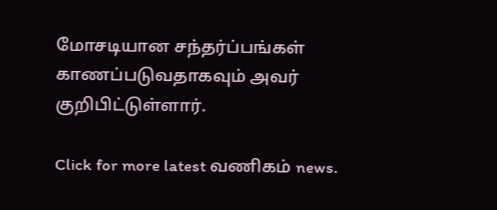மோசடியான சந்தர்ப்பங்கள் காணப்படுவதாகவும் அவர் குறிபிட்டுள்ளார்.

Click for more latest வணிகம் news.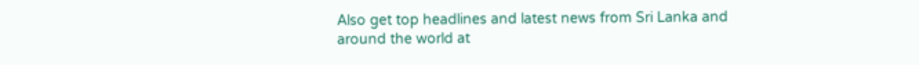Also get top headlines and latest news from Sri Lanka and around the world at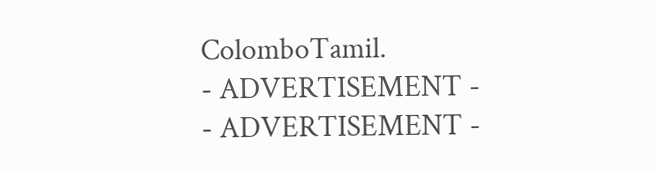ColomboTamil.
- ADVERTISEMENT -
- ADVERTISEMENT -